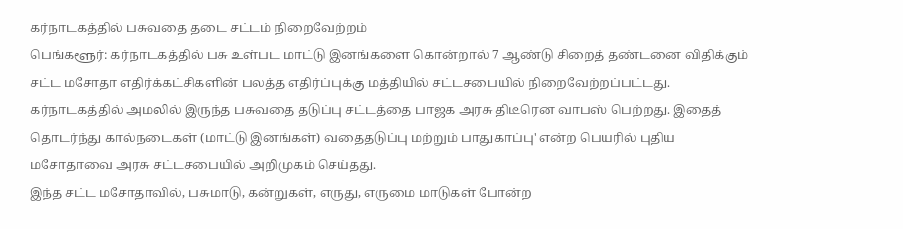கர்நாடகத்தில் பசுவதை தடை சட்டம் நிறைவேற்றம்
பெங்களூர்: கர்நாடகத்தில் பசு உள்பட மாட்டு இனங்களை கொன்றால் 7 ஆண்டு சிறைத் தண்டனை விதிக்கும் சட்ட மசோதா எதிர்க்கட்சிகளின் பலத்த எதிர்ப்புக்கு மத்தியில் சட்டசபையில் நிறைவேற்றப்பட்டது.
கர்நாடகத்தில் அமலில் இருந்த பசுவதை தடுப்பு சட்டத்தை பாஜக அரசு திடீரென வாபஸ் பெற்றது. இதைத் தொடர்ந்து கால்நடைகள் (மாட்டு இனங்கள்) வதைதடுப்பு மற்றும் பாதுகாப்பு' என்ற பெயரில் புதிய மசோதாவை அரசு சட்டசபையில் அறிமுகம் செய்தது.
இந்த சட்ட மசோதாவில், பசுமாடு, கன்றுகள், எருது, எருமை மாடுகள் போன்ற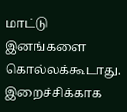மாட்டு இனங்களை கொல்லக்கூடாது. இறைச்சிக்காக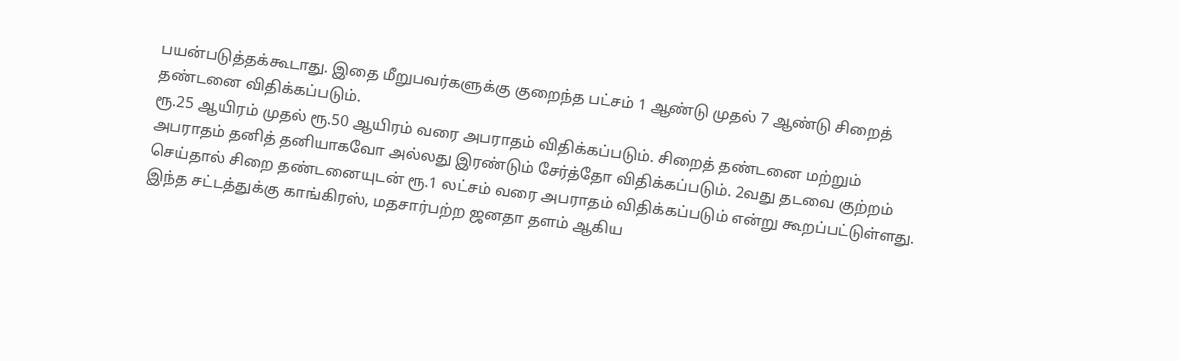பயன்படுத்தக்கூடாது. இதை மீறுபவர்களுக்கு குறைந்த பட்சம் 1 ஆண்டு முதல் 7 ஆண்டு சிறைத் தண்டனை விதிக்கப்படும்.
ரூ.25 ஆயிரம் முதல் ரூ.50 ஆயிரம் வரை அபராதம் விதிக்கப்படும். சிறைத் தண்டனை மற்றும் அபராதம் தனித் தனியாகவோ அல்லது இரண்டும் சேர்த்தோ விதிக்கப்படும். 2வது தடவை குற்றம் செய்தால் சிறை தண்டனையுடன் ரூ.1 லட்சம் வரை அபராதம் விதிக்கப்படும் என்று கூறப்பட்டுள்ளது.
இந்த சட்டத்துக்கு காங்கிரஸ், மதசார்பற்ற ஜனதா தளம் ஆகிய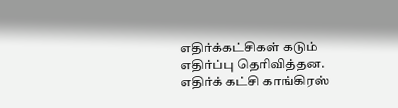எதிர்க்கட்சிகள் கடும் எதிர்ப்பு தெரிவித்தன.
எதிர்க் கட்சி காங்கிரஸ்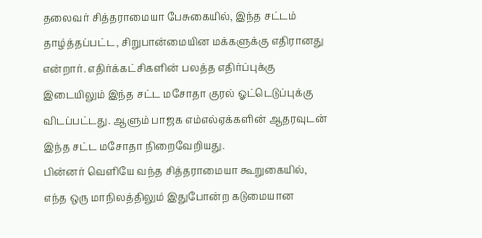தலைவர் சித்தராமையா பேசுகையில், இந்த சட்டம் தாழ்த்தப்பட்ட, சிறுபான்மையின மக்களுக்கு எதிரானது என்றார். எதிர்க்கட்சிகளின் பலத்த எதிர்ப்புக்கு இடையிலும் இந்த சட்ட மசோதா குரல் ஓட்டெடுப்புக்கு விடப்பட்டது. ஆளும் பாஜக எம்எல்ஏக்களின் ஆதரவுடன் இந்த சட்ட மசோதா நிறைவேறியது.
பின்னர் வெளியே வந்த சித்தராமையா கூறுகையில், எந்த ஒரு மாநிலத்திலும் இதுபோன்ற கடுமையான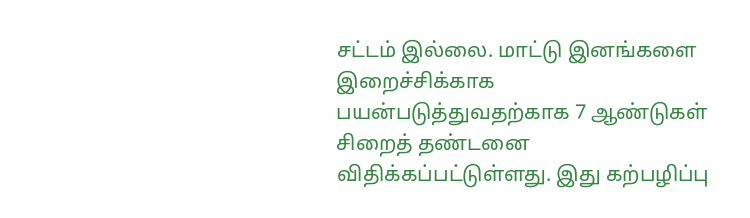சட்டம் இல்லை. மாட்டு இனங்களை இறைச்சிக்காக பயன்படுத்துவதற்காக 7 ஆண்டுகள் சிறைத் தண்டனை விதிக்கப்பட்டுள்ளது. இது கற்பழிப்பு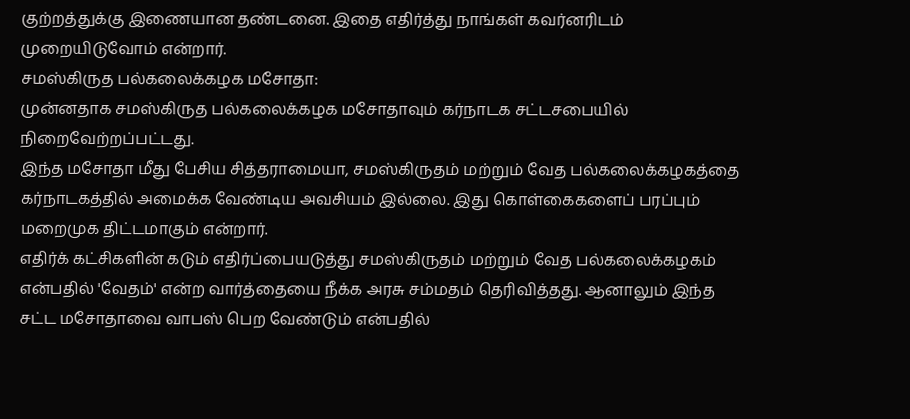குற்றத்துக்கு இணையான தண்டனை. இதை எதிர்த்து நாங்கள் கவர்னரிடம் முறையிடுவோம் என்றார்.
சமஸ்கிருத பல்கலைக்கழக மசோதா:
முன்னதாக சமஸ்கிருத பல்கலைக்கழக மசோதாவும் கர்நாடக சட்டசபையில் நிறைவேற்றப்பட்டது.
இந்த மசோதா மீது பேசிய சித்தராமையா, சமஸ்கிருதம் மற்றும் வேத பல்கலைக்கழகத்தை கர்நாடகத்தில் அமைக்க வேண்டிய அவசியம் இல்லை. இது கொள்கைகளைப் பரப்பும் மறைமுக திட்டமாகும் என்றார்.
எதிர்க் கட்சிகளின் கடும் எதிர்ப்பையடுத்து சமஸ்கிருதம் மற்றும் வேத பல்கலைக்கழகம் என்பதில் 'வேதம்' என்ற வார்த்தையை நீக்க அரசு சம்மதம் தெரிவித்தது. ஆனாலும் இந்த சட்ட மசோதாவை வாபஸ் பெற வேண்டும் என்பதில்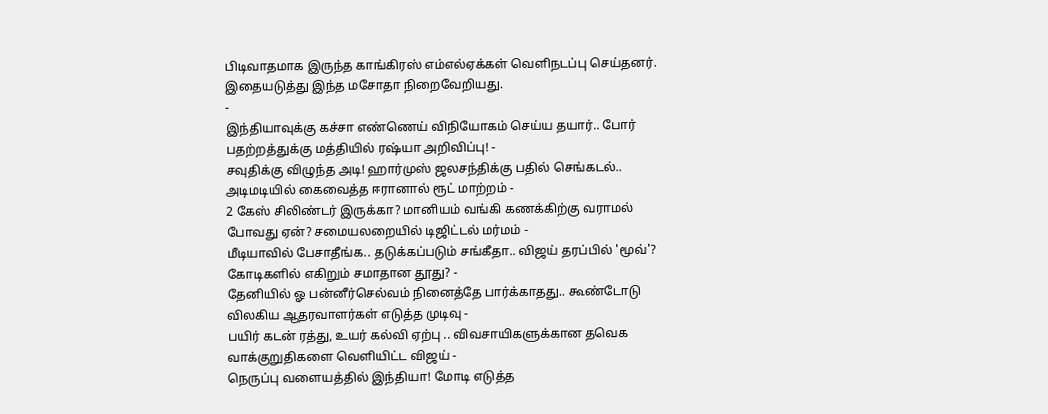பிடிவாதமாக இருந்த காங்கிரஸ் எம்எல்ஏக்கள் வெளிநடப்பு செய்தனர்.
இதையடுத்து இந்த மசோதா நிறைவேறியது.
-
இந்தியாவுக்கு கச்சா எண்ணெய் விநியோகம் செய்ய தயார்.. போர் பதற்றத்துக்கு மத்தியில் ரஷ்யா அறிவிப்பு! -
சவுதிக்கு விழுந்த அடி! ஹார்முஸ் ஜலசந்திக்கு பதில் செங்கடல்.. அடிமடியில் கைவைத்த ஈரானால் ரூட் மாற்றம் -
2 கேஸ் சிலிண்டர் இருக்கா? மானியம் வங்கி கணக்கிற்கு வராமல் போவது ஏன்? சமையலறையில் டிஜிட்டல் மர்மம் -
மீடியாவில் பேசாதீங்க.. தடுக்கப்படும் சங்கீதா.. விஜய் தரப்பில் 'மூவ்'? கோடிகளில் எகிறும் சமாதான தூது? -
தேனியில் ஓ பன்னீர்செல்வம் நினைத்தே பார்க்காதது.. கூண்டோடு விலகிய ஆதரவாளர்கள் எடுத்த முடிவு -
பயிர் கடன் ரத்து, உயர் கல்வி ஏற்பு .. விவசாயிகளுக்கான தவெக வாக்குறுதிகளை வெளியிட்ட விஜய் -
நெருப்பு வளையத்தில் இந்தியா! மோடி எடுத்த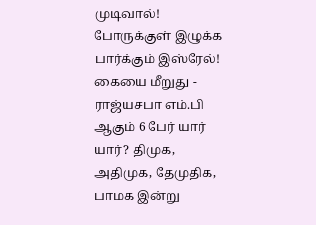முடிவால்! போருக்குள் இழுக்க பார்க்கும் இஸ்ரேல்! கையை மீறுது -
ராஜ்யசபா எம்.பி ஆகும் 6 பேர் யார் யார்? திமுக, அதிமுக, தேமுதிக, பாமக இன்று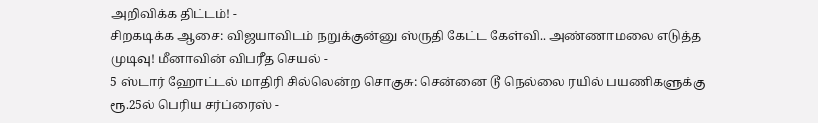அறிவிக்க திட்டம்! -
சிறகடிக்க ஆசை: விஜயாவிடம் நறுக்குன்னு ஸ்ருதி கேட்ட கேள்வி.. அண்ணாமலை எடுத்த முடிவு! மீனாவின் விபரீத செயல் -
5 ஸ்டார் ஹோட்டல் மாதிரி சில்லென்ற சொகுசு: சென்னை டூ நெல்லை ரயில் பயணிகளுக்கு ரூ.25ல் பெரிய சர்ப்ரைஸ் -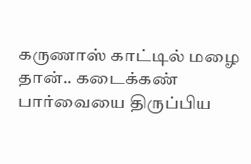கருணாஸ் காட்டில் மழை தான்.. கடைக்கண் பார்வையை திருப்பிய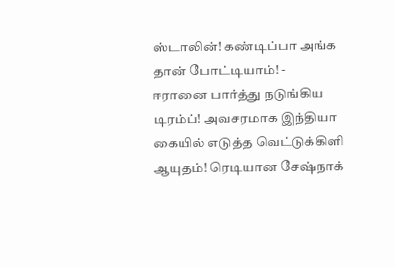ஸ்டாலின்! கண்டிப்பா அங்க தான் போட்டியாம்! -
ஈரானை பார்த்து நடுங்கிய டிரம்ப்! அவசரமாக இந்தியா கையில் எடுத்த வெட்டுக்கிளி ஆயுதம்! ரெடியான சேஷ்நாக்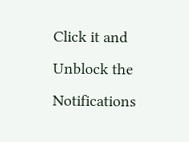Click it and Unblock the Notifications